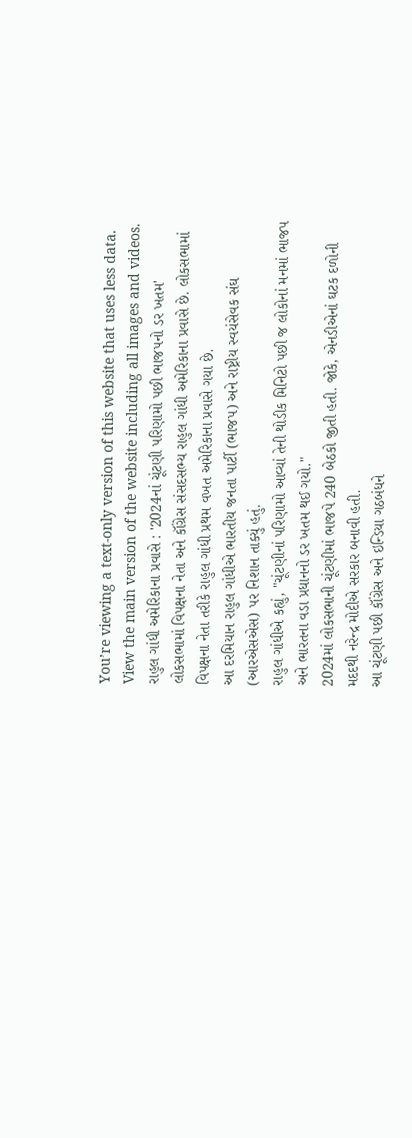You’re viewing a text-only version of this website that uses less data. View the main version of the website including all images and videos.
રાહુલ ગાંધી અમેરિકાના પ્રવાસે : '2024નાં ચૂંટણી પરિણામો પછી ભાજપનો ડર ખતમ'
લોકસભામાં વિપક્ષના નેતા અને કૉંગ્રેસ સંસદસભ્ય રાહુલ ગાંધી અમેરિકાના પ્રવાસે છે. લોકસભામાં વિપક્ષના નેતા તરીકે રાહુલ ગાંધી પ્રથમ વખત અમેરિકાના પ્રવાસે ગયા છે.
આ દરમિયાન રાહુલ ગાંધીએ ભારતીય જનતા પાર્ટી (ભાજપ) અને રાષ્ટ્રીય સ્વયંસેવક સંઘ (આરએસએસ) પર નિશાન તાક્યું હતું.
રાહુલ ગાંધીએ કહ્યું, "ચૂંટણીનાં પરિણામો આવ્યાં તેની થોડીક મિનિટો પછી જ લોકોનાં મનમાં ભાજપ અને ભારતના વડા પ્રધાનનો ડર ખતમ થઈ ગયો."
2024માં લોકસભાની ચૂંટણીમાં ભાજપે 240 બેઠકો જીતી હતી. જોકે, એનડીએનાં ઘટક દળોની મદદથી નરેન્દ્ર મોદીએ સરકાર બનાવી હતી.
આ ચૂંટણી પછી કૉંગ્રેસ અને ઇન્ડિયા ગઠબંધને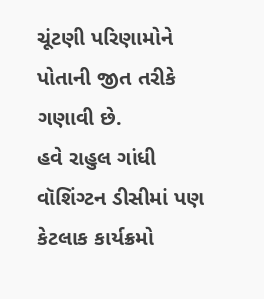ચૂંટણી પરિણામોને પોતાની જીત તરીકે ગણાવી છે.
હવે રાહુલ ગાંધી વૉશિંગ્ટન ડીસીમાં પણ કેટલાક કાર્યક્રમો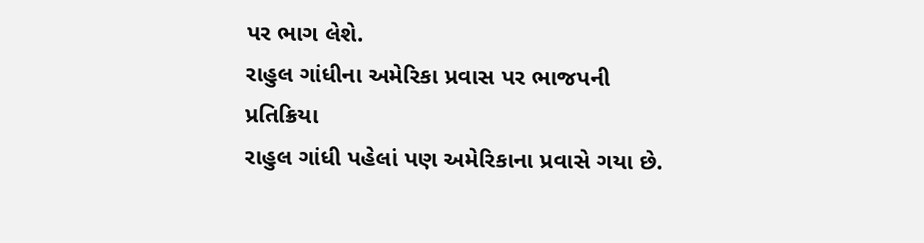પર ભાગ લેશે.
રાહુલ ગાંધીના અમેરિકા પ્રવાસ પર ભાજપની પ્રતિક્રિયા
રાહુલ ગાંધી પહેલાં પણ અમેરિકાના પ્રવાસે ગયા છે.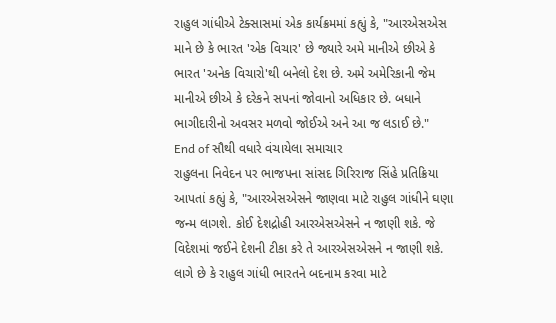રાહુલ ગાંધીએ ટેક્સાસમાં એક કાર્યક્રમમાં કહ્યું કે, "આરએસએસ માને છે કે ભારત 'એક વિચાર' છે જ્યારે અમે માનીએ છીએ કે ભારત 'અનેક વિચારો'થી બનેલો દેશ છે. અમે અમેરિકાની જેમ માનીએ છીએ કે દરેકને સપનાં જોવાનો અધિકાર છે. બધાને ભાગીદારીનો અવસર મળવો જોઈએ અને આ જ લડાઈ છે."
End of સૌથી વધારે વંચાયેલા સમાચાર
રાહુલના નિવેદન પર ભાજપના સાંસદ ગિરિરાજ સિંહે પ્રતિક્રિયા આપતાં કહ્યું કે, "આરએસએસને જાણવા માટે રાહુલ ગાંધીને ઘણા જન્મ લાગશે. કોઈ દેશદ્રોહી આરએસએસને ન જાણી શકે. જે વિદેશમાં જઈને દેશની ટીકા કરે તે આરએસએસને ન જાણી શકે. લાગે છે કે રાહુલ ગાંધી ભારતને બદનામ કરવા માટે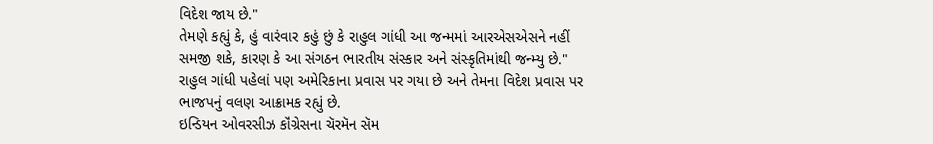વિદેશ જાય છે."
તેમણે કહ્યું કે, હું વારંવાર કહું છું કે રાહુલ ગાંધી આ જન્મમાં આરએસએસને નહીં સમજી શકે, કારણ કે આ સંગઠન ભારતીય સંસ્કાર અને સંસ્કૃતિમાંથી જન્મ્યુ છે."
રાહુલ ગાંધી પહેલાં પણ અમેરિકાના પ્રવાસ પર ગયા છે અને તેમના વિદેશ પ્રવાસ પર ભાજપનું વલણ આક્રામક રહ્યું છે.
ઇન્ડિયન ઓવરસીઝ કૉંગ્રેસના ચૅરમૅન સૅમ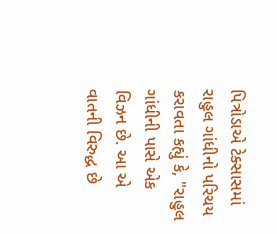પિત્રોડાએ ટેક્સાસમાં રાહુલ ગાંધીનો પરિચય કરાવતા કહ્યું કે, "રાહુલ ગાંધીની પાસે એક વિઝન છે. આ એ વાતની વિરુદ્ધ છે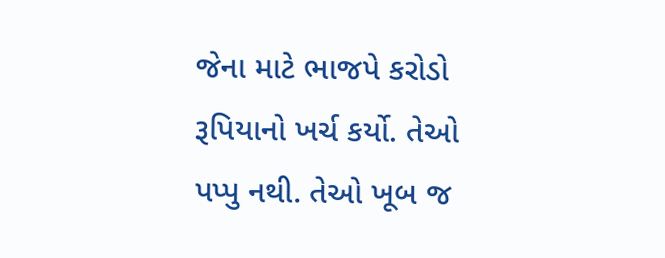જેના માટે ભાજપે કરોડો રૂપિયાનો ખર્ચ કર્યો. તેઓ પપ્પુ નથી. તેઓ ખૂબ જ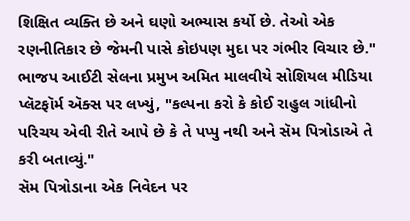શિક્ષિત વ્યક્તિ છે અને ઘણો અભ્યાસ કર્યો છે. તેઓ એક રણનીતિકાર છે જેમની પાસે કોઇપણ મુદા પર ગંભીર વિચાર છે."
ભાજપ આઈટી સેલના પ્રમુખ અમિત માલવીયે સોશિયલ મીડિયા પ્લૅટફૉર્મ ઍક્સ પર લખ્યું, "કલ્પના કરો કે કોઈ રાહુલ ગાંધીનો પરિચય એવી રીતે આપે છે કે તે પપ્પુ નથી અને સૅમ પિત્રોડાએ તે કરી બતાવ્યું."
સૅમ પિત્રોડાના એક નિવેદન પર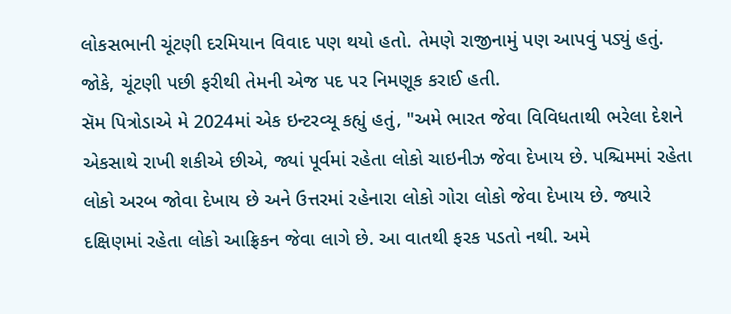લોકસભાની ચૂંટણી દરમિયાન વિવાદ પણ થયો હતો. તેમણે રાજીનામું પણ આપવું પડ્યું હતું. જોકે, ચૂંટણી પછી ફરીથી તેમની એજ પદ પર નિમણૂક કરાઈ હતી.
સૅમ પિત્રોડાએ મે 2024માં એક ઇન્ટરવ્યૂ કહ્યું હતું, "અમે ભારત જેવા વિવિધતાથી ભરેલા દેશને એકસાથે રાખી શકીએ છીએ, જ્યાં પૂર્વમાં રહેતા લોકો ચાઇનીઝ જેવા દેખાય છે. પશ્ચિમમાં રહેતા લોકો અરબ જોવા દેખાય છે અને ઉત્તરમાં રહેનારા લોકો ગોરા લોકો જેવા દેખાય છે. જ્યારે દક્ષિણમાં રહેતા લોકો આફ્રિકન જેવા લાગે છે. આ વાતથી ફરક પડતો નથી. અમે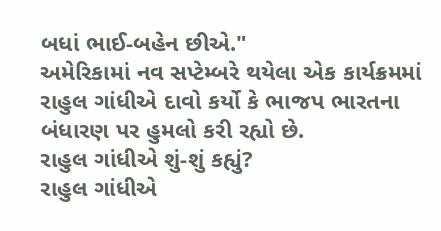બધાં ભાઈ-બહેન છીએ."
અમેરિકામાં નવ સપ્ટેમ્બરે થયેલા એક કાર્યક્રમમાં રાહુલ ગાંધીએ દાવો કર્યો કે ભાજપ ભારતના બંધારણ પર હુમલો કરી રહ્યો છે.
રાહુલ ગાંધીએ શું-શું કહ્યું?
રાહુલ ગાંધીએ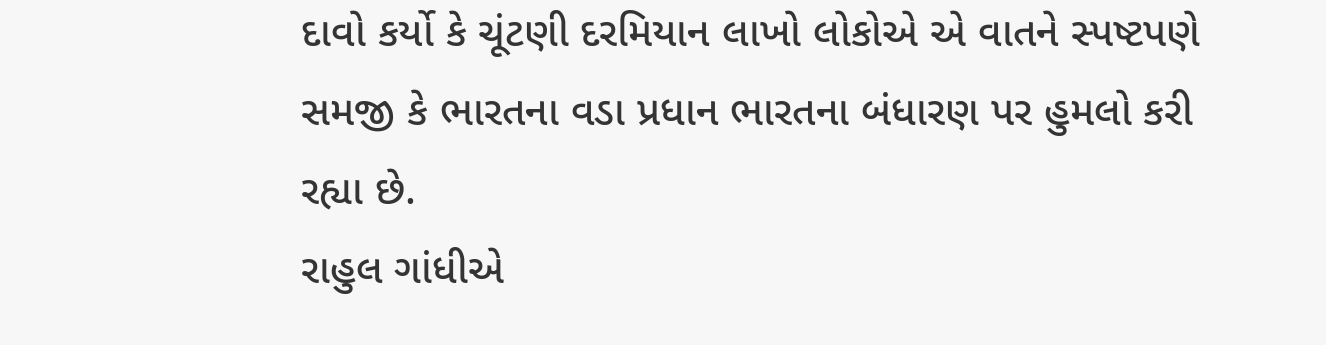દાવો કર્યો કે ચૂંટણી દરમિયાન લાખો લોકોએ એ વાતને સ્પષ્ટપણે સમજી કે ભારતના વડા પ્રધાન ભારતના બંધારણ પર હુમલો કરી રહ્યા છે.
રાહુલ ગાંધીએ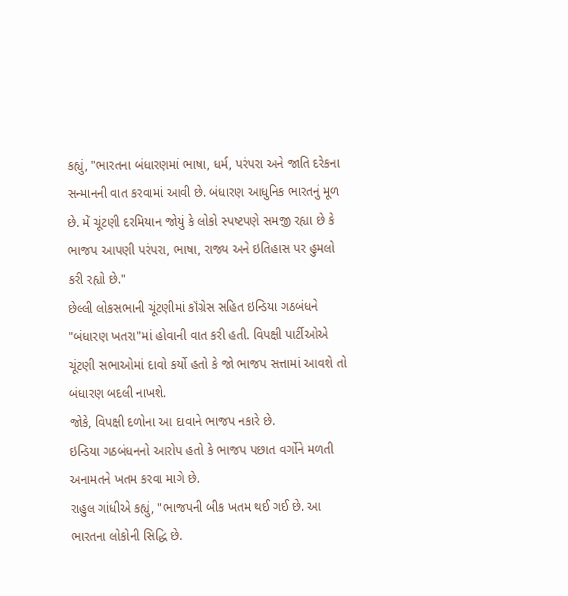કહ્યું, "ભારતના બંધારણમાં ભાષા, ધર્મ, પરંપરા અને જાતિ દરેકના સન્માનની વાત કરવામાં આવી છે. બંધારણ આધુનિક ભારતનું મૂળ છે. મેં ચૂંટણી દરમિયાન જોયું કે લોકો સ્પષ્ટપણે સમજી રહ્યા છે કે ભાજપ આપણી પરંપરા, ભાષા, રાજ્ય અને ઇતિહાસ પર હુમલો કરી રહ્યો છે."
છેલ્લી લોકસભાની ચૂંટણીમાં કૉંગ્રેસ સહિત ઇન્ડિયા ગઠબંધને "બંધારણ ખતરા"માં હોવાની વાત કરી હતી. વિપક્ષી પાર્ટીઓએ ચૂંટણી સભાઓમાં દાવો કર્યો હતો કે જો ભાજપ સત્તામાં આવશે તો બંધારણ બદલી નાખશે.
જોકે, વિપક્ષી દળોના આ દાવાને ભાજપ નકારે છે.
ઇન્ડિયા ગઠબંધનનો આરોપ હતો કે ભાજપ પછાત વર્ગોને મળતી અનામતને ખતમ કરવા માગે છે.
રાહુલ ગાંધીએ કહ્યું, "ભાજપની બીક ખતમ થઈ ગઈ છે. આ ભારતના લોકોની સિદ્ધિ છે.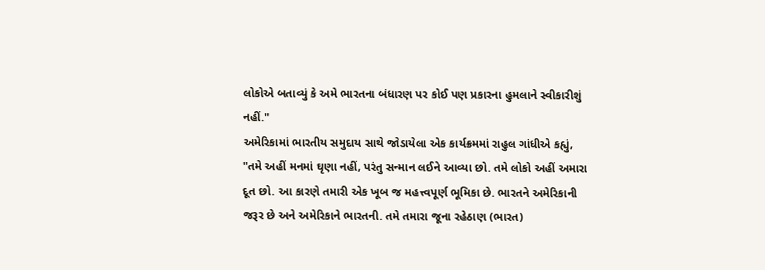લોકોએ બતાવ્યું કે અમે ભારતના બંધારણ પર કોઈ પણ પ્રકારના હુમલાને સ્વીકારીશું નહીં."
અમેરિકામાં ભારતીય સમુદાય સાથે જોડાયેલા એક કાર્યક્રમમાં રાહુલ ગાંધીએ કહ્યું, "તમે અહીં મનમાં ઘૃણા નહીં, પરંતુ સન્માન લઈને આવ્યા છો. તમે લોકો અહીં અમારા દૂત છો. આ કારણે તમારી એક ખૂબ જ મહત્ત્વપૂર્ણ ભૂમિકા છે. ભારતને અમેરિકાની જરૂર છે અને અમેરિકાને ભારતની. તમે તમારા જૂના રહેઠાણ (ભારત)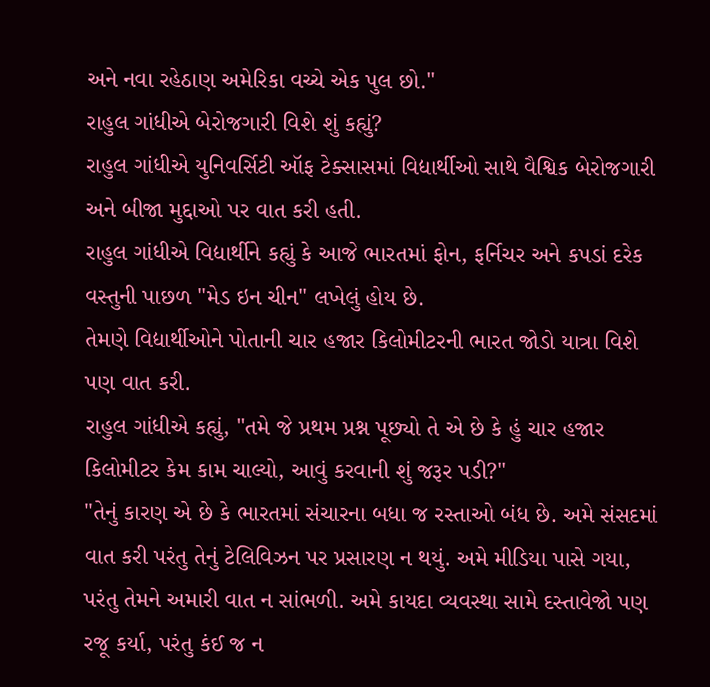અને નવા રહેઠાણ અમેરિકા વચ્ચે એક પુલ છો."
રાહુલ ગાંધીએ બેરોજગારી વિશે શું કહ્યું?
રાહુલ ગાંધીએ યુનિવર્સિટી ઑફ ટેક્સાસમાં વિદ્યાર્થીઓ સાથે વૈશ્વિક બેરોજગારી અને બીજા મુદ્દાઓ પર વાત કરી હતી.
રાહુલ ગાંધીએ વિદ્યાર્થીને કહ્યું કે આજે ભારતમાં ફોન, ફર્નિચર અને કપડાં દરેક વસ્તુની પાછળ "મેડ ઇન ચીન" લખેલું હોય છે.
તેમણે વિદ્યાર્થીઓને પોતાની ચાર હજાર કિલોમીટરની ભારત જોડો યાત્રા વિશે પણ વાત કરી.
રાહુલ ગાંધીએ કહ્યું, "તમે જે પ્રથમ પ્રશ્ન પૂછ્યો તે એ છે કે હું ચાર હજાર કિલોમીટર કેમ કામ ચાલ્યો, આવું કરવાની શું જરૂર પડી?"
"તેનું કારણ એ છે કે ભારતમાં સંચારના બધા જ રસ્તાઓ બંધ છે. અમે સંસદમાં વાત કરી પરંતુ તેનું ટેલિવિઝન પર પ્રસારણ ન થયું. અમે મીડિયા પાસે ગયા, પરંતુ તેમને અમારી વાત ન સાંભળી. અમે કાયદા વ્યવસ્થા સામે દસ્તાવેજો પણ રજૂ કર્યા, પરંતુ કંઈ જ ન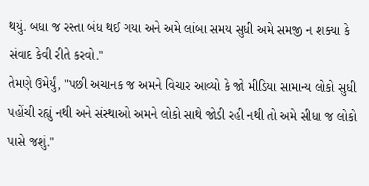થયું. બધા જ રસ્તા બંધ થઈ ગયા અને અમે લાંબા સમય સુધી અમે સમજી ન શક્યા કે સંવાદ કેવી રીતે કરવો."
તેમણે ઉમેર્યું, "પછી અચાનક જ અમને વિચાર આવ્યો કે જો મીડિયા સામાન્ય લોકો સુધી પહોંચી રહ્યું નથી અને સંસ્થાઓ અમને લોકો સાથે જોડી રહી નથી તો અમે સીધા જ લોકો પાસે જશું."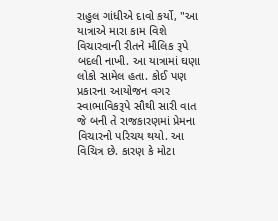રાહુલ ગાંધીએ દાવો કર્યો, "આ યાત્રાએ મારા કામ વિશે વિચારવાની રીતને મૌલિક રૂપે બદલી નાખી. આ યાત્રામાં ઘણા લોકો સામેલ હતા. કોઈ પણ પ્રકારના આયોજન વગર સ્વાભાવિકરૂપે સૌથી સારી વાત જે બની તે રાજકારણમાં પ્રેમના વિચારનો પરિચય થયો. આ વિચિત્ર છે. કારણ કે મોટા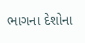ભાગના દેશોના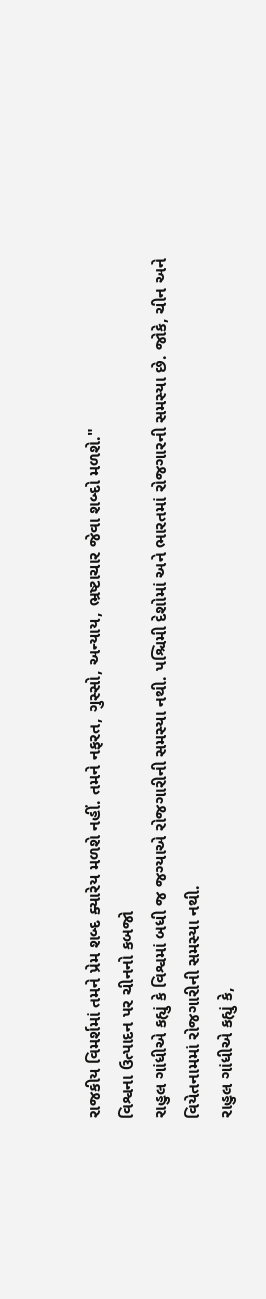રાજકીય વિમર્શમાં તમને પ્રેમ શબ્દ ક્યારેય મળશે નહીં. તમને નફરત, ગુસ્સો, અન્યાય, ભ્રષ્ટાચાર જેવા શબ્દો મળશે."
વિશ્વના ઉત્પાદન પર ચીનનો કબજો
રાહુલ ગાંધીએ કહ્યું કે વિશ્વમાં બધી જ જગ્યાએ રોજગારીની સમસ્યા નથી. પશ્ચિમી દેશોમાં અને ભારતમાં રોજગારની સમસ્યા છે. જોકે, ચીન અને વિયેતનામમાં રોજગારીની સમસ્યા નથી.
રાહુલ ગાંધીએ કહ્યું કે,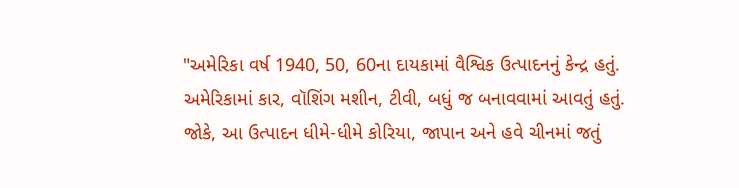"અમેરિકા વર્ષ 1940, 50, 60ના દાયકામાં વૈશ્વિક ઉત્પાદનનું કેન્દ્ર હતું. અમેરિકામાં કાર, વૉશિંગ મશીન, ટીવી, બધું જ બનાવવામાં આવતું હતું. જોકે, આ ઉત્પાદન ધીમે-ધીમે કોરિયા, જાપાન અને હવે ચીનમાં જતું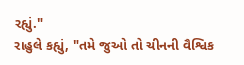રહ્યું."
રાહુલે કહ્યું, "તમે જુઓ તો ચીનની વૈશ્વિક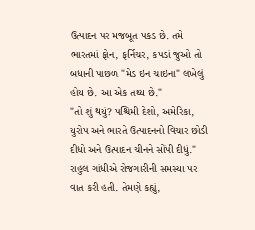ઉત્પાદન પર મજબૂત પકડ છે. તમે ભારતમાં ફોન, ફર્નિચર, કપડાં જુઓ તો બધાની પાછળ "મેડ ઇન ચાઇના" લખેલું હોય છે. આ એક તથ્ય છે."
"તો શું થયું? પશ્ચિમી દેશો, અમેરિકા, યુરોપ અને ભારતે ઉત્પાદનનો વિચાર છોડી દીધો અને ઉત્પાદન ચીનને સોંપી દીધું."
રાહુલ ગાંધીએ રોજગારીની સમસ્યા પર વાત કરી હતી. તેમણે કહ્યું,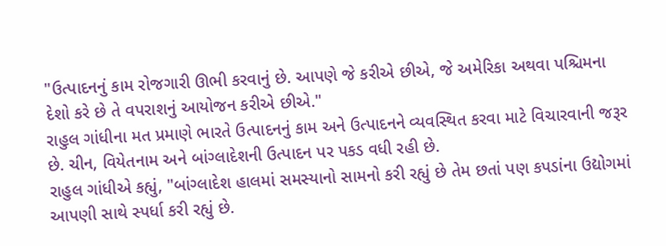"ઉત્પાદનનું કામ રોજગારી ઊભી કરવાનું છે. આપણે જે કરીએ છીએ, જે અમેરિકા અથવા પશ્ચિમના દેશો કરે છે તે વપરાશનું આયોજન કરીએ છીએ."
રાહુલ ગાંધીના મત પ્રમાણે ભારતે ઉત્પાદનનું કામ અને ઉત્પાદનને વ્યવસ્થિત કરવા માટે વિચારવાની જરૂર છે. ચીન, વિયેતનામ અને બાંગ્લાદેશની ઉત્પાદન પર પકડ વધી રહી છે.
રાહુલ ગાંધીએ કહ્યું, "બાંગ્લાદેશ હાલમાં સમસ્યાનો સામનો કરી રહ્યું છે તેમ છતાં પણ કપડાંના ઉદ્યોગમાં આપણી સાથે સ્પર્ધા કરી રહ્યું છે.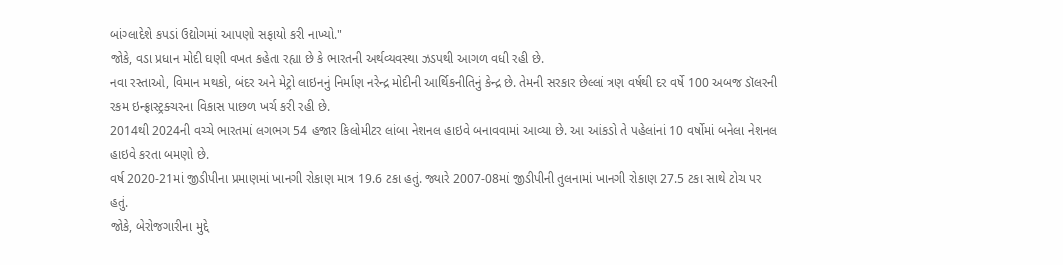બાંગ્લાદેશે કપડાં ઉદ્યોગમાં આપણો સફાયો કરી નાખ્યો."
જોકે, વડા પ્રધાન મોદી ઘણી વખત કહેતા રહ્યા છે કે ભારતની અર્થવ્યવસ્થા ઝડપથી આગળ વધી રહી છે.
નવા રસ્તાઓ, વિમાન મથકો, બંદર અને મેટ્રો લાઇનનું નિર્માણ નરેન્દ્ર મોદીની આર્થિકનીતિનું કેન્દ્ર છે. તેમની સરકાર છેલ્લાં ત્રણ વર્ષથી દર વર્ષે 100 અબજ ડૉલરની રકમ ઇન્ફ્રાસ્ટ્રક્ચરના વિકાસ પાછળ ખર્ચ કરી રહી છે.
2014થી 2024ની વચ્ચે ભારતમાં લગભગ 54 હજાર કિલોમીટર લાંબા નેશનલ હાઇવે બનાવવામાં આવ્યા છે. આ આંકડો તે પહેલાંનાં 10 વર્ષોમાં બનેલા નેશનલ હાઇવે કરતા બમણો છે.
વર્ષ 2020-21માં જીડીપીના પ્રમાણમાં ખાનગી રોકાણ માત્ર 19.6 ટકા હતું. જ્યારે 2007-08માં જીડીપીની તુલનામાં ખાનગી રોકાણ 27.5 ટકા સાથે ટોચ પર હતું.
જોકે, બેરોજગારીના મુદ્દે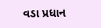વડા પ્રધાન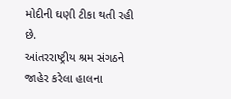મોદીની ઘણી ટીકા થતી રહી છે.
આંતરરાષ્ટ્રીય શ્રમ સંગઠને જાહેર કરેલા હાલના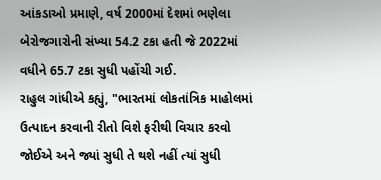આંકડાઓ પ્રમાણે, વર્ષ 2000માં દેશમાં ભણેલા બેરોજગારોની સંખ્યા 54.2 ટકા હતી જે 2022માં વધીને 65.7 ટકા સુધી પહોંચી ગઈ.
રાહુલ ગાંધીએ કહ્યું, "ભારતમાં લોકતાંત્રિક માહોલમાં ઉત્પાદન કરવાની રીતો વિશે ફરીથી વિચાર કરવો જોઈએ અને જ્યાં સુધી તે થશે નહીં ત્યાં સુધી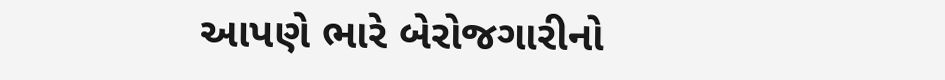આપણે ભારે બેરોજગારીનો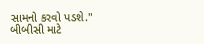સામનો કરવો પડશે."
બીબીસી માટે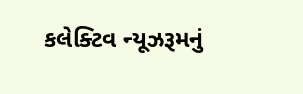કલેક્ટિવ ન્યૂઝરૂમનું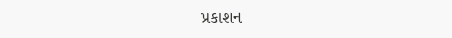પ્રકાશન